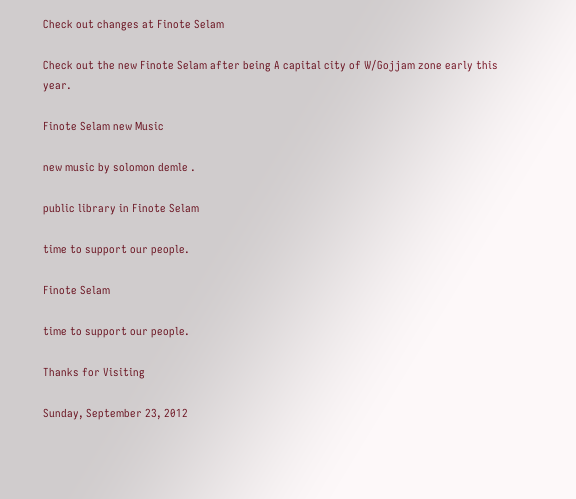Check out changes at Finote Selam

Check out the new Finote Selam after being A capital city of W/Gojjam zone early this year.

Finote Selam new Music

new music by solomon demle .

public library in Finote Selam

time to support our people.

Finote Selam

time to support our people.

Thanks for Visiting

Sunday, September 23, 2012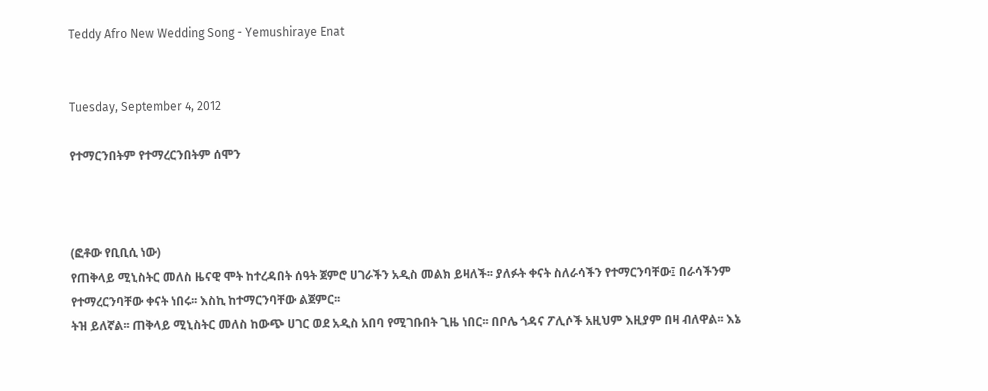Teddy Afro New Wedding Song - Yemushiraye Enat


Tuesday, September 4, 2012

የተማርንበትም የተማረርንበትም ሰሞን



(ፎቶው የቢቢሲ ነው)
የጠቅላይ ሚኒስትር መለስ ዜናዊ ሞት ከተረዳበት ሰዓት ጀምሮ ሀገራችን አዲስ መልክ ይዛለች፡፡ ያለፉት ቀናት ስለራሳችን የተማርንባቸው፤ በራሳችንም የተማረርንባቸው ቀናት ነበሩ፡፡ እስኪ ከተማርንባቸው ልጀምር፡፡
ትዝ ይለኛል፡፡ ጠቅላይ ሚኒስትር መለስ ከውጭ ሀገር ወደ አዲስ አበባ የሚገቡበት ጊዜ ነበር፡፡ በቦሌ ጎዳና ፖሊሶች አዚህም እዚያም በዛ ብለዋል፡፡ እኔ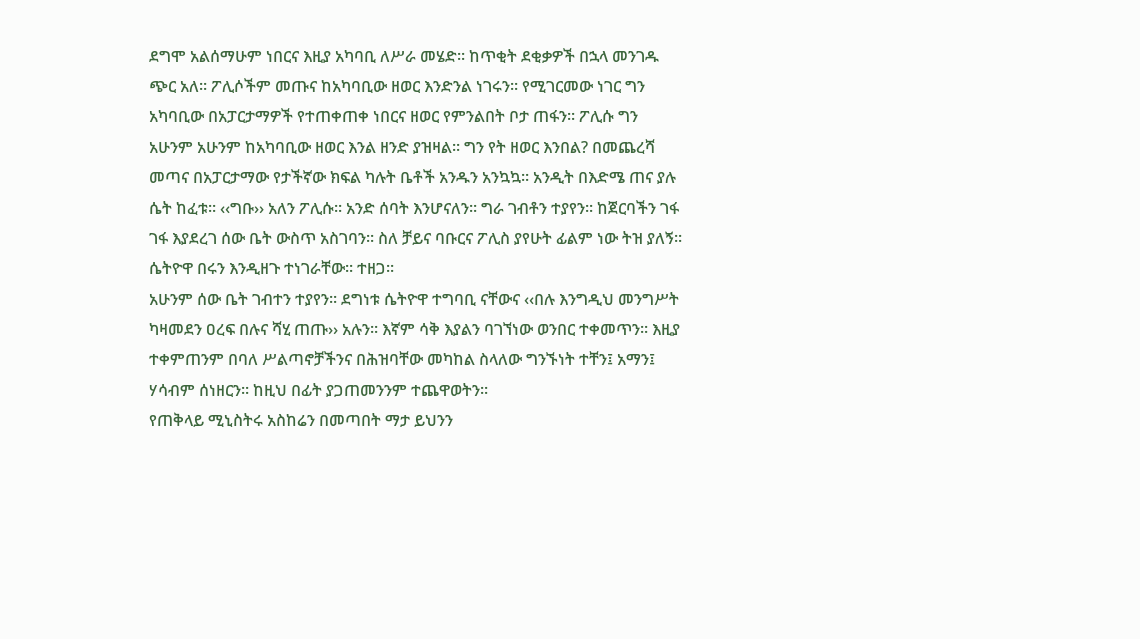ደግሞ አልሰማሁም ነበርና እዚያ አካባቢ ለሥራ መሄድ፡፡ ከጥቂት ደቂቃዎች በኋላ መንገዱ ጭር አለ፡፡ ፖሊሶችም መጡና ከአካባቢው ዘወር እንድንል ነገሩን፡፡ የሚገርመው ነገር ግን አካባቢው በአፓርታማዎች የተጠቀጠቀ ነበርና ዘወር የምንልበት ቦታ ጠፋን፡፡ ፖሊሱ ግን አሁንም አሁንም ከአካባቢው ዘወር እንል ዘንድ ያዝዛል፡፡ ግን የት ዘወር እንበል? በመጨረሻ መጣና በአፓርታማው የታችኛው ክፍል ካሉት ቤቶች አንዱን አንኳኳ፡፡ አንዲት በእድሜ ጠና ያሉ ሴት ከፈቱ፡፡ ‹‹ግቡ›› አለን ፖሊሱ፡፡ አንድ ሰባት እንሆናለን፡፡ ግራ ገብቶን ተያየን፡፡ ከጀርባችን ገፋ ገፋ እያደረገ ሰው ቤት ውስጥ አስገባን፡፡ ስለ ቻይና ባቡርና ፖሊስ ያየሁት ፊልም ነው ትዝ ያለኝ፡፡ ሴትዮዋ በሩን እንዲዘጉ ተነገራቸው፡፡ ተዘጋ፡፡
አሁንም ሰው ቤት ገብተን ተያየን፡፡ ደግነቱ ሴትዮዋ ተግባቢ ናቸውና ‹‹በሉ እንግዲህ መንግሥት ካዛመደን ዐረፍ በሉና ሻሂ ጠጡ›› አሉን፡፡ እኛም ሳቅ እያልን ባገኘነው ወንበር ተቀመጥን፡፡ እዚያ ተቀምጠንም በባለ ሥልጣኖቻችንና በሕዝባቸው መካከል ስላለው ግንኙነት ተቸን፤ አማን፤ ሃሳብም ሰነዘርን፡፡ ከዚህ በፊት ያጋጠመንንም ተጨዋወትን፡፡
የጠቅላይ ሚኒስትሩ አስከሬን በመጣበት ማታ ይህንን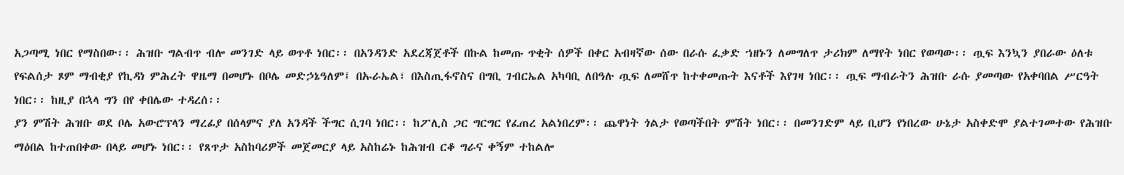አጋጣሚ ነበር የማስበው፡፡ ሕዝቡ ግልብጥ ብሎ መንገድ ላይ ወጥቶ ነበር፡፡ በአንዳንድ አደረጃጀቶች በኩል ከመጡ ጥቂት ሰዎች በቀር አብዛኛው ሰው በራሱ ፈቃድ ኀዘኑን ለመግለጥ ታሪክም ለማየት ነበር የወጣው፡፡ ጧፍ እንኳን ያበራው ዕለቱ የፍልሰታ ጾም ማብቂያ የኪዳነ ምሕረት ዋዜማ በመሆኑ በቦሌ መድኃኔዓለም፤ በኡራኤል፣ በእስጢፋኖስና በግቢ ገብርኤል አካባቢ ለበዓሉ ጧፍ ለመሸጥ ከተቀመጡት እናቶች እየገዛ ነበር፡፡ ጧፍ ማብራትን ሕዝቡ ራሱ ያመጣው የአቀባበል ሥርዓት ነበር፡፡ ከዚያ በኋላ ግን በየ ቀበሌው ተዳረሰ፡፡
ያን ምሽት ሕዝቡ ወደ ቦሌ አውሮፕላን ማረፊያ በሰላምና ያለ አንዳች ችግር ሲገባ ነበር፡፡ ከፖሊስ ጋር ግርግር የፈጠረ አልነበረም፡፡ ጨዋነት ጎልታ የወጣችበት ምሽት ነበር፡፡ በመንገድም ላይ ቢሆን የነበረው ሁኔታ አስቀድሞ ያልተገመተው የሕዝቡ ማዕበል ከተጠበቀው በላይ መሆኑ ነበር፡፡ የጸጥታ አስከባሪዎች መጀመርያ ላይ አስከሬኑ ከሕዝብ ርቆ ግራና ቀኝም ተከልሎ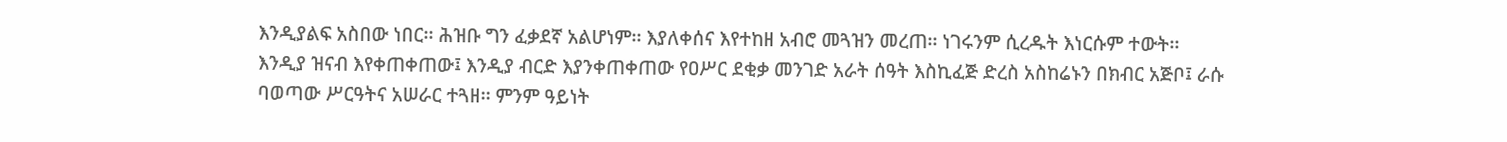እንዲያልፍ አስበው ነበር፡፡ ሕዝቡ ግን ፈቃደኛ አልሆነም፡፡ እያለቀሰና እየተከዘ አብሮ መጓዝን መረጠ፡፡ ነገሩንም ሲረዱት እነርሱም ተውት፡፡ እንዲያ ዝናብ እየቀጠቀጠው፤ እንዲያ ብርድ እያንቀጠቀጠው የዐሥር ደቂቃ መንገድ አራት ሰዓት እስኪፈጅ ድረስ አስከሬኑን በክብር አጅቦ፤ ራሱ ባወጣው ሥርዓትና አሠራር ተጓዘ፡፡ ምንም ዓይነት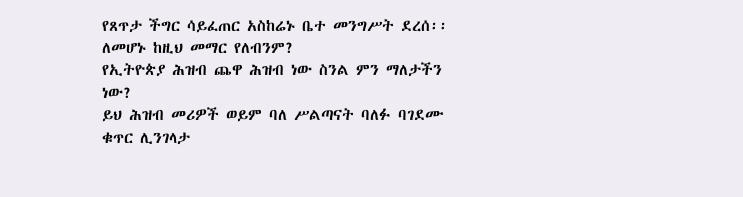የጸጥታ ችግር ሳይፈጠር አስከሬኑ ቤተ መንግሥት ደረሰ፡፡
ለመሆኑ ከዚህ መማር የለብንም?
የኢትዮጵያ ሕዝብ ጨዋ ሕዝብ ነው ስንል ምን ማለታችን ነው?
ይህ ሕዝብ መሪዎች ወይም ባለ ሥልጣናት ባለፉ ባገደሙ ቁጥር ሊንገላታ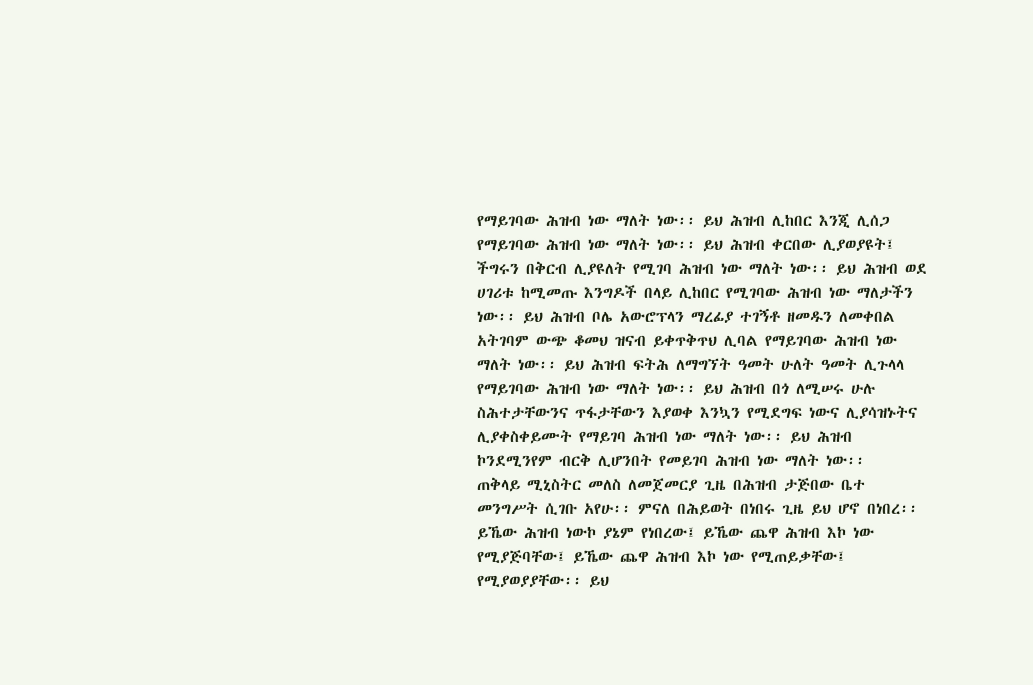የማይገባው ሕዝብ ነው ማለት ነው፡፡ ይህ ሕዝብ ሊከበር እንጂ ሊሰጋ የማይገባው ሕዝብ ነው ማለት ነው፡፡ ይህ ሕዝብ ቀርበው ሊያወያዩት፤ ችግሩን በቅርብ ሊያዩለት የሚገባ ሕዝብ ነው ማለት ነው፡፡ ይህ ሕዝብ ወደ ሀገሪቱ ከሚመጡ እንግዶች በላይ ሊከበር የሚገባው ሕዝብ ነው ማለታችን ነው፡፡ ይህ ሕዝብ ቦሌ አውሮፕላን ማረፊያ ተገኝቶ ዘመዱን ለመቀበል አትገባም ውጭ ቆመህ ዝናብ ይቀጥቅጥህ ሊባል የማይገባው ሕዝብ ነው ማለት ነው፡፡ ይህ ሕዝብ ፍትሕ ለማግኘት ዓመት ሁለት ዓመት ሊጉላላ የማይገባው ሕዝብ ነው ማለት ነው፡፡ ይህ ሕዝብ በጎ ለሚሠሩ ሁሉ ስሕተታቸውንና ጥፋታቸውን እያወቀ እንኳን የሚደግፍ ነውና ሊያሳዝኑትና ሊያቀስቀይሙት የማይገባ ሕዝብ ነው ማለት ነው፡፡ ይህ ሕዝብ ኮንደሚንየም ብርቅ ሊሆንበት የመይገባ ሕዝብ ነው ማለት ነው፡፡
ጠቅላይ ሚኒስትር መለስ ለመጀመርያ ጊዜ በሕዝብ ታጅበው ቤተ መንግሥት ሲገቡ አየሁ፡፡ ምናለ በሕይወት በነበሩ ጊዜ ይህ ሆኖ በነበረ፡፡ ይኼው ሕዝብ ነውኮ ያኔም የነበረው፤ ይኼው ጨዋ ሕዝብ እኮ ነው የሚያጅባቸው፤ ይኼው ጨዋ ሕዝብ እኮ ነው የሚጠይቃቸው፤ የሚያወያያቸው፡፡ ይህ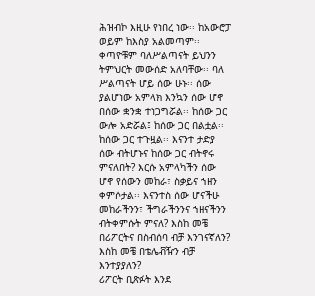ሕዝብኮ እዚሁ የነበረ ነው፡፡ ከአውሮፓ ወይም ከእስያ አልመጣም፡፡ ቀጣዮቹም ባለሥልጣናት ይህንን ትምህርት መውሰድ አለባቸው፡፡ ባለ ሥልጣናት ሆይ ሰው ሁኑ፡፡ ሰው ያልሆነው አምላክ እንኳን ሰው ሆኖ በሰው ቋንቋ ተነጋግሯል፡፡ ከሰው ጋር ውሎ አድሯል፤ ከሰው ጋር በልቷል፡፡ ከሰው ጋር ተጉዟል፡፡ እናንተ ታድያ ሰው ብትሆኑና ከሰው ጋር ብትኖሩ ምናለበት? እርሱ አምላካችን ሰው ሆኖ የሰውን መከራ፣ ስቃይና ኀዘን ቀምሶታል፡፡ እናንተስ ሰው ሆናችሁ መከራችንን፣ ችግራችንንና ኀዘናችንን ብትቀምሱት ምናለ? እስከ መቼ በሪፖርትና በስብሰባ ብቻ እንገናኛለን? እስከ መቼ በቴሌቭዥን ብቻ እንተያያለን?
ሪፖርት ቢጽፉት እንደ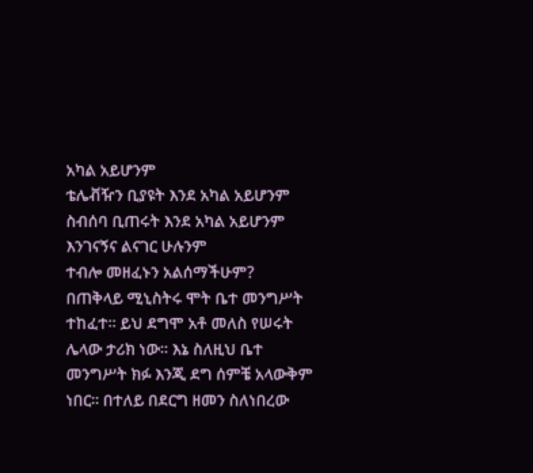አካል አይሆንም
ቴሌቭዥን ቢያዩት እንደ አካል አይሆንም
ስብሰባ ቢጠሩት እንደ አካል አይሆንም
እንገናኝና ልናገር ሁሉንም
ተብሎ መዘፈኑን አልሰማችሁም?
በጠቅላይ ሚኒስትሩ ሞት ቤተ መንግሥት ተከፈተ፡፡ ይህ ደግሞ አቶ መለስ የሠሩት ሌላው ታሪክ ነው፡፡ እኔ ስለዚህ ቤተ መንግሥት ክፉ እንጂ ደግ ሰምቼ አላውቅም ነበር፡፡ በተለይ በደርግ ዘመን ስለነበረው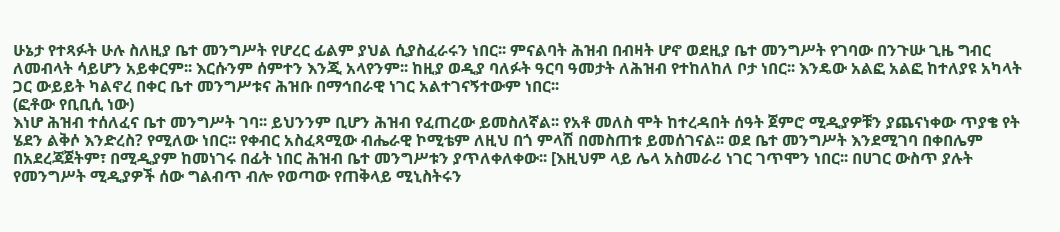ሁኔታ የተጻፉት ሁሉ ስለዚያ ቤተ መንግሥት የሆረር ፊልም ያህል ሲያስፈራሩን ነበር፡፡ ምናልባት ሕዝብ በብዛት ሆኖ ወደዚያ ቤተ መንግሥት የገባው በንጉሡ ጊዜ ግብር ለመብላት ሳይሆን አይቀርም፡፡ እርሱንም ሰምተን እንጂ አላየንም፡፡ ከዚያ ወዲያ ባለፉት ዓርባ ዓመታት ለሕዝብ የተከለከለ ቦታ ነበር፡፡ እንዴው አልፎ አልፎ ከተለያዩ አካላት ጋር ውይይት ካልኖረ በቀር ቤተ መንግሥቱና ሕዝቡ በማኅበራዊ ነገር አልተገናኝተውም ነበር፡፡
(ፎቶው የቢቢሲ ነው)
እነሆ ሕዝብ ተሰለፈና ቤተ መንግሥት ገባ፡፡ ይህንንም ቢሆን ሕዝብ የፈጠረው ይመስለኛል፡፡ የአቶ መለስ ሞት ከተረዳበት ሰዓት ጀምሮ ሚዲያዎቹን ያጨናነቀው ጥያቄ የት ሄደን ልቅሶ እንድረስ? የሚለው ነበር፡፡ የቀብር አስፈጻሚው ብሔራዊ ኮሚቴም ለዚህ በጎ ምላሽ በመስጠቱ ይመሰገናል፡፡ ወደ ቤተ መንግሥት እንደሚገባ በቀበሌም በአደረጃጀትም፣ በሚዲያም ከመነገሩ በፊት ነበር ሕዝብ ቤተ መንግሥቱን ያጥለቀለቀው፡፡ [እዚህም ላይ ሌላ አስመራሪ ነገር ገጥሞን ነበር፡፡ በሀገር ውስጥ ያሉት የመንግሥት ሚዲያዎች ሰው ግልብጥ ብሎ የወጣው የጠቅላይ ሚኒስትሩን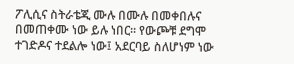ፖሊሲና ስትራቴጂ ሙሉ በሙሉ በመቀበሉና በመጠቀሙ ነው ይሉ ነበር፡፡ የውጮቹ ደግሞ ተገድዶና ተደልሎ ነው፤ አደርባይ ስለሆነም ነው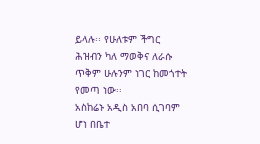ይላሉ፡፡ የሁለቱም ችግር ሕዝብን ካለ ማወቅና ለራሱ ጥቅም ሁሉንም ነገር ከመጎተት የመጣ ነው፡፡
አስከሬኑ አዲስ አበባ ሲገባም ሆነ በቤተ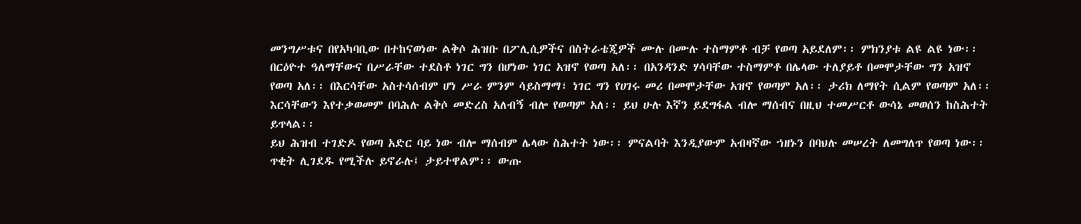መንግሥቱና በየአካባቢው በተከናወነው ልቅሶ ሕዝቡ በፖሊሲዎችና በስትራቴጂዎች ሙሉ በሙሉ ተስማምቶ ብቻ የወጣ አይደለም፡፡ ምክንያቱ ልዩ ልዩ ነው፡፡ በርዕዮተ ዓለማቸውና በሥራቸው ተደስቶ ነገር ግን በሆነው ነገር አዝኖ የወጣ አለ፡፡ በአንዳንድ ሃሳባቸው ተስማምቶ በሌላው ተለያይቶ በመሞታቸው ግን አዝኖ የወጣ አለ፡፡ በእርሳቸው አስተሳሰብም ሆነ ሥራ ምንም ሳይስማማ፣ ነገር ግን የሀገሩ መሪ በመሞታቸው አዝኖ የወጣም አለ፡፡ ታሪክ ለማየት ሲልም የወጣም አለ፡፡ እርሳቸውን እየተቃወመም በባሕሉ ልቅሶ መድረስ አለብኝ ብሎ የወጣም አለ፡፡ ይህ ሁሉ እኛን ይደግፋል ብሎ ማሰብና በዚህ ተመሥርቶ ውሳኔ መወሰን ከስሕተት ይጥላል፡፡
ይህ ሕዝብ ተገድዶ የወጣ አድር ባይ ነው ብሎ ማሰብም ሌላው ስሕተት ነው፡፡ ምናልባት እንዲያውም አብዛኛው ኀዘኑን በባህሉ መሠረት ለመግለጥ የወጣ ነው፡፡ ጥቂት ሊገደዱ የሚችሉ ይኖራሉ፤ ታይተዋልም፡፡ ውጡ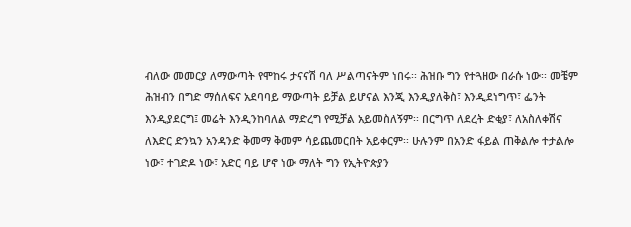ብለው መመርያ ለማውጣት የሞከሩ ታናናሽ ባለ ሥልጣናትም ነበሩ፡፡ ሕዝቡ ግን የተጓዘው በራሱ ነው፡፡ መቼም ሕዝብን በግድ ማሰለፍና አደባባይ ማውጣት ይቻል ይሆናል እንጂ እንዲያለቅስ፣ እንዲደነግጥ፣ ፌንት እንዲያደርግ፤ መሬት እንዲንከባለል ማድረግ የሚቻል አይመስለኝም፡፡ በርግጥ ለደረት ድቂያ፣ ለአስለቀሽና ለእድር ድንኳን አንዳንድ ቅመማ ቅመም ሳይጨመርበት አይቀርም፡፡ ሁሉንም በአንድ ፋይል ጠቅልሎ ተታልሎ ነው፣ ተገድዶ ነው፣ አድር ባይ ሆኖ ነው ማለት ግን የኢትዮጵያን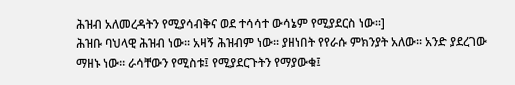ሕዝብ አለመረዳትን የሚያሳብቅና ወደ ተሳሳተ ውሳኔም የሚያደርስ ነው፡፡]
ሕዝቡ ባህላዊ ሕዝብ ነው፡፡ አዛኝ ሕዝብም ነው፡፡ ያዘነበት የየራሱ ምክንያት አለው፡፡ አንድ ያደረገው ማዘኑ ነው፡፡ ራሳቸውን የሚስቱ፤ የሚያደርጉትን የማያውቁ፤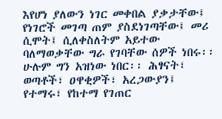እየሆነ ያለውን ነገር መቀበል ያቃታቸው፤ የነገሮች መገጣ ጠም ያስደነገጣቸው፤ መሪ ሲሞት፤ ሲለቀስለትም አይተው ባለማወቃቸው ግራ የገባቸው ሰዎች ነበሩ፡፡ ሁሉም ግን አዝነው ነበር፡፡ ሕፃናት፣ ወጣቶች፣ ዐዋቂዎች፣ አረጋውያን፤ የተማሩ፣ የከተማ የገጠር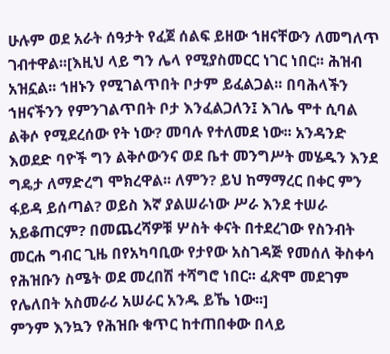ሁሉም ወደ አራት ሰዓታት የፈጀ ሰልፍ ይዘው ኀዘናቸውን ለመግለጥ ገብተዋል፡፡[እዚህ ላይ ግን ሌላ የሚያስመርር ነገር ነበር፡፡ ሕዝብ አዝኗል፡፡ ኀዘኑን የሚገልጥበት ቦታም ይፈልጋል፡፡ በባሕላችን ኀዘናችንን የምንገልጥበት ቦታ እንፈልጋለን፤ እገሌ ሞተ ሲባል ልቅሶ የሚደረሰው የት ነው? መባሉ የተለመደ ነው፡፡ አንዳንድ እወደድ ባዮች ግን ልቅሶውንና ወደ ቤተ መንግሥት መሄዱን እንደ ግዴታ ለማድረግ ሞክረዋል፡፡ ለምን? ይህ ከማማረር በቀር ምን ፋይዳ ይሰጣል? ወይስ እኛ ያልሠራነው ሥራ እንደ ተሠራ አይቆጠርም? በመጨረሻዎቹ ሦስት ቀናት በተደረገው የስንብት መርሐ ግብር ጊዜ በየአካባቢው የታየው አስገዳጅ የመሰለ ቅስቀሳ የሕዝቡን ስሜት ወደ መረበሽ ተሻግሮ ነበር፡፡ ፈጽሞ መደገም የሌለበት አስመራሪ አሠራር አንዱ ይኼ ነው፡፡]
ምንም እንኳን የሕዝቡ ቁጥር ከተጠበቀው በላይ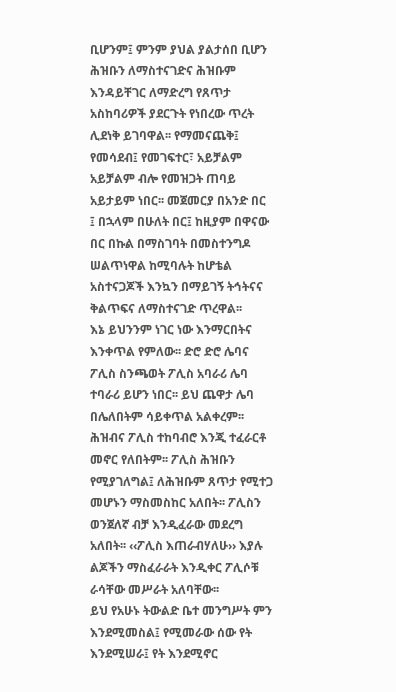ቢሆንም፤ ምንም ያህል ያልታሰበ ቢሆን ሕዝቡን ለማስተናገድና ሕዝቡም እንዳይቸገር ለማድረግ የጸጥታ አስከባሪዎች ያደርጉት የነበረው ጥረት ሊደነቅ ይገባዋል፡፡ የማመናጨቅ፤ የመሳደብ፤ የመገፍተር፣ አይቻልም አይቻልም ብሎ የመዝጋት ጠባይ አይታይም ነበር፡፡ መጀመርያ በአንድ በር ፤ በኋላም በሁለት በር፤ ከዚያም በዋናው በር በኩል በማስገባት በመስተንግዶ ሠልጥነዋል ከሚባሉት ከሆቴል አስተናጋጆች እንኳን በማይገኝ ትኅትናና ቅልጥፍና ለማስተናገድ ጥረዋል፡፡
እኔ ይህንንም ነገር ነው እንማርበትና እንቀጥል የምለው፡፡ ድሮ ድሮ ሌባና ፖሊስ ስንጫወት ፖሊስ አባራሪ ሌባ ተባራሪ ይሆን ነበር፡፡ ይህ ጨዋታ ሌባ በሌለበትም ሳይቀጥል አልቀረም፡፡ ሕዝብና ፖሊስ ተከባብሮ እንጂ ተፈራርቶ መኖር የለበትም፡፡ ፖሊስ ሕዝቡን የሚያገለግል፤ ለሕዝቡም ጸጥታ የሚተጋ መሆኑን ማስመስከር አለበት፡፡ ፖሊስን ወንጀለኛ ብቻ እንዲፈራው መደረግ አለበት፡፡ ‹‹ፖሊስ እጠራብሃለሁ›› እያሉ ልጆችን ማስፈራራት እንዲቀር ፖሊሶቹ ራሳቸው መሥራት አለባቸው፡፡
ይህ የአሁኑ ትውልድ ቤተ መንግሥት ምን እንደሚመስል፤ የሚመራው ሰው የት እንደሚሠራ፤ የት እንደሚኖር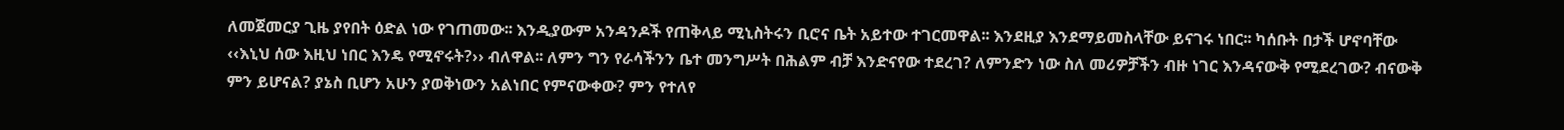ለመጀመርያ ጊዜ ያየበት ዕድል ነው የገጠመው፡፡ እንዲያውም አንዳንዶች የጠቅላይ ሚኒስትሩን ቢሮና ቤት አይተው ተገርመዋል፡፡ እንደዚያ እንደማይመስላቸው ይናገሩ ነበር፡፡ ካሰቡት በታች ሆኖባቸው ‹‹እኒህ ሰው እዚህ ነበር እንዴ የሚኖሩት?›› ብለዋል፡፡ ለምን ግን የራሳችንን ቤተ መንግሥት በሕልም ብቻ እንድናየው ተደረገ? ለምንድን ነው ስለ መሪዎቻችን ብዙ ነገር እንዳናውቅ የሚደረገው? ብናውቅ ምን ይሆናል? ያኔስ ቢሆን አሁን ያወቅነውን አልነበር የምናውቀው? ምን የተለየ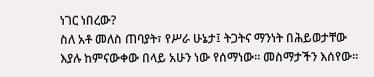ነገር ነበረው?
ስለ አቶ መለስ ጠባያት፣ የሥራ ሁኔታ፤ ትጋትና ማንነት በሕይወታቸው እያሉ ከምናውቀው በላይ አሁን ነው የሰማነው፡፡ መስማታችን እሰየው፡፡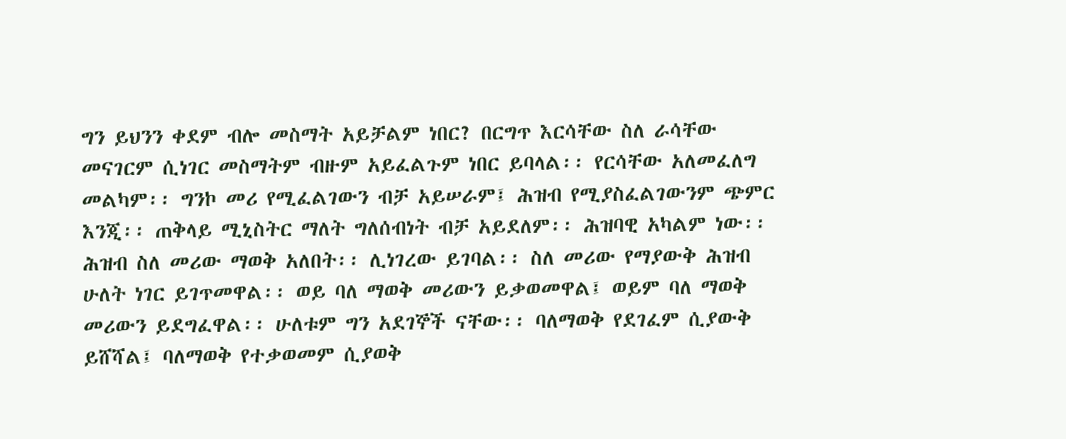ግን ይህንን ቀደም ብሎ መስማት አይቻልም ነበር? በርግጥ እርሳቸው ስለ ራሳቸው መናገርም ሲነገር መስማትም ብዙም አይፈልጉም ነበር ይባላል፡፡ የርሳቸው አለመፈለግ መልካም፡፡ ግንኮ መሪ የሚፈልገውን ብቻ አይሠራም፤ ሕዝብ የሚያስፈልገውንም ጭምር እንጂ፡፡ ጠቅላይ ሚኒስትር ማለት ግለሰብነት ብቻ አይደለም፡፡ ሕዝባዊ አካልም ነው፡፡ ሕዝብ ስለ መሪው ማወቅ አለበት፡፡ ሊነገረው ይገባል፡፡ ስለ መሪው የማያውቅ ሕዝብ ሁለት ነገር ይገጥመዋል፡፡ ወይ ባለ ማወቅ መሪውን ይቃወመዋል፤ ወይም ባለ ማወቅ መሪውን ይደግፈዋል፡፡ ሁለቱም ግን አደገኞች ናቸው፡፡ ባለማወቅ የደገፈም ሲያውቅ ይሸሻል፤ ባለማወቅ የተቃወመም ሲያወቅ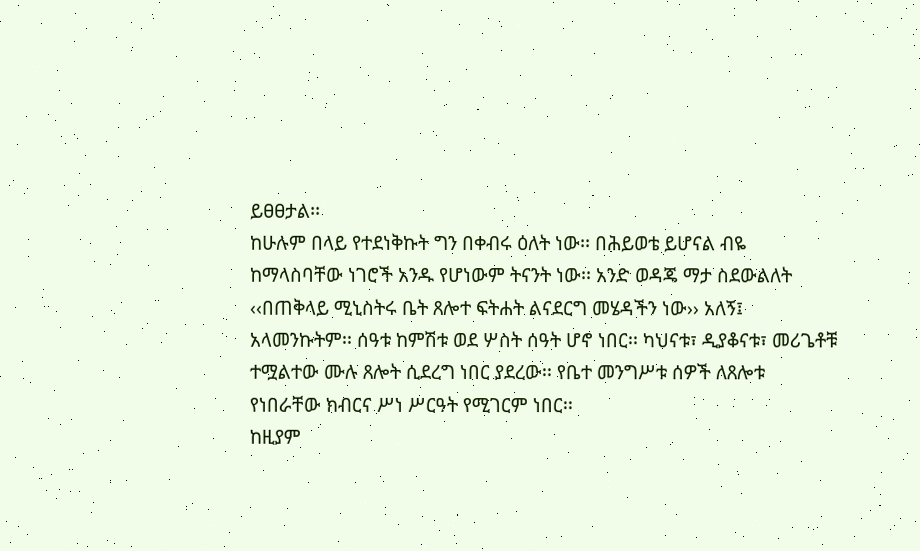ይፀፀታል፡፡
ከሁሉም በላይ የተደነቅኩት ግን በቀብሩ ዕለት ነው፡፡ በሕይወቴ ይሆናል ብዬ ከማላስባቸው ነገሮች አንዱ የሆነውም ትናንት ነው፡፡ አንድ ወዳጄ ማታ ስደውልለት ‹‹በጠቅላይ ሚኒስትሩ ቤት ጸሎተ ፍትሐት ልናደርግ መሄዳችን ነው›› አለኝ፤ አላመንኩትም፡፡ ሰዓቱ ከምሽቱ ወደ ሦስት ሰዓት ሆኖ ነበር፡፡ ካህናቱ፣ ዲያቆናቱ፣ መሪጌቶቹ ተሟልተው ሙሉ ጸሎት ሲደረግ ነበር ያደረው፡፡ የቤተ መንግሥቱ ሰዎች ለጸሎቱ የነበራቸው ክብርና ሥነ ሥርዓት የሚገርም ነበር፡፡
ከዚያም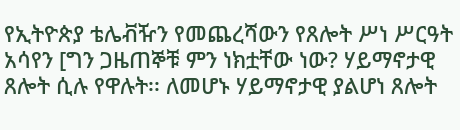የኢትዮጵያ ቴሌቭዥን የመጨረሻውን የጸሎት ሥነ ሥርዓት አሳየን [ግን ጋዜጠኞቹ ምን ነክቷቸው ነው? ሃይማኖታዊ ጸሎት ሲሉ የዋሉት፡፡ ለመሆኑ ሃይማኖታዊ ያልሆነ ጸሎት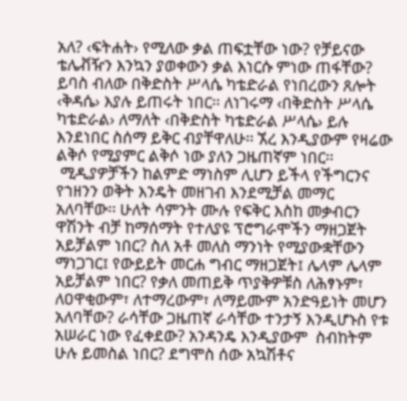አለ? ‹ፍትሐት› የሚለው ቃል ጠፍቷቸው ነው? የቻይናው ቴሌቭዥን እንኳን ያወቀውን ቃል እነርሱ ምነው ጠፋቸው? ይባስ ብለው በቅድስት ሥላሴ ካቴድራል የነበረውን ጸሎት ‹ቅዳሴ› እያሉ ይጠሩት ነበር፡፡ ለነገሩማ ‹በቅድስት ሥላሴ ካቴድራል› ለማለት ‹በቅድስት ካቴድራል ሥላሴ› ይሉ እንደነበር ስሰማ ይቅር ብያቸዋለሁ፡፡ ኧረ እንዲያውም የዛሬው ልቅሶ የሚያምር ልቅሶ ነው ያለን ጋዜጠኛም ነበር፡፡
 ሚዲያዎቻችን ከልምድ ማነስም ሊሆን ይችላ የችግርንና የኀዘንን ወቅት እንዴት መዘገብ እንደሚቻል መማር አለባቸው፡፡ ሁለት ሳምንት ሙሉ የፍቅር እስከ መቃብርን ዋሽንት ብቻ ከማሰማት የተለያዩ ፕሮግራሞችን ማዘጋጀት አይቻልም ነበር? ስለ አቶ መለስ ማንነት የሚያውቋቸውን ማነጋገር፤ የውይይት መርሐ ግብር ማዘጋጀት፤ ሌላም ሌላም አይቻልም ነበር? የቃለ መጠይቅ ጥያቅዎቹስ ለሕፃኑም፣ ለዐዋቂውም፣ ለተማረውም፣ ለማይሙም አንድዓይነት መሆን አለባቸው? ራሳቸው ጋዜጠኛ ራሳቸው ተንታኝ እንዲሆኑስ የቱ አሠራር ነው የፈቀደው? አንዳንዴ እንዲያውም  ስብከትም ሁሉ ይመስል ነበር? ደግሞስ ሰው አኳሽቶና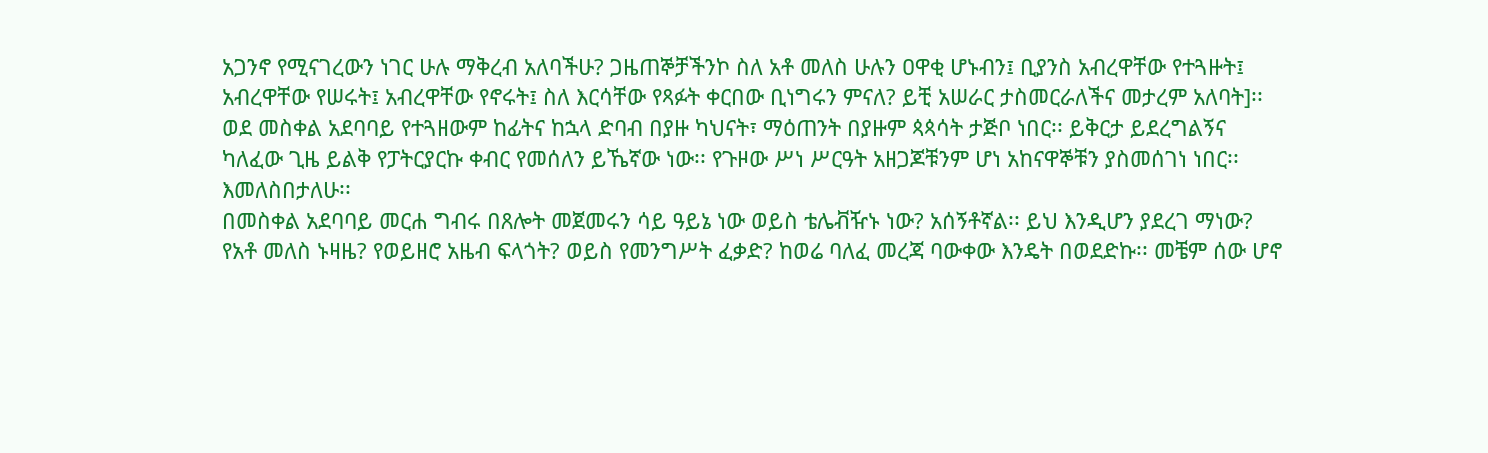አጋንኖ የሚናገረውን ነገር ሁሉ ማቅረብ አለባችሁ? ጋዜጠኞቻችንኮ ስለ አቶ መለስ ሁሉን ዐዋቂ ሆኑብን፤ ቢያንስ አብረዋቸው የተጓዙት፤ አብረዋቸው የሠሩት፤ አብረዋቸው የኖሩት፤ ስለ እርሳቸው የጻፉት ቀርበው ቢነግሩን ምናለ? ይቺ አሠራር ታስመርራለችና መታረም አለባት]፡፡
ወደ መስቀል አደባባይ የተጓዘውም ከፊትና ከኋላ ድባብ በያዙ ካህናት፣ ማዕጠንት በያዙም ጳጳሳት ታጅቦ ነበር፡፡ ይቅርታ ይደረግልኝና ካለፈው ጊዜ ይልቅ የፓትርያርኩ ቀብር የመሰለን ይኼኛው ነው፡፡ የጉዞው ሥነ ሥርዓት አዘጋጆቹንም ሆነ አከናዋኞቹን ያስመሰገነ ነበር፡፡ እመለስበታለሁ፡፡
በመስቀል አደባባይ መርሐ ግብሩ በጸሎት መጀመሩን ሳይ ዓይኔ ነው ወይስ ቴሌቭዥኑ ነው? አሰኝቶኛል፡፡ ይህ እንዲሆን ያደረገ ማነው? የአቶ መለስ ኑዛዜ? የወይዘሮ አዜብ ፍላጎት? ወይስ የመንግሥት ፈቃድ? ከወሬ ባለፈ መረጃ ባውቀው እንዴት በወደድኩ፡፡ መቼም ሰው ሆኖ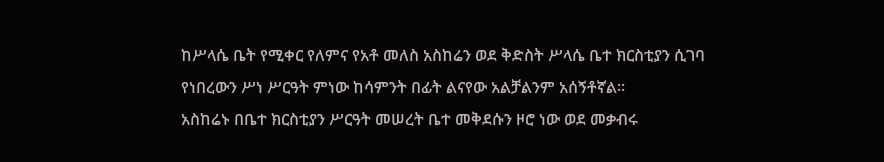ከሥላሴ ቤት የሚቀር የለምና የአቶ መለስ አስከሬን ወደ ቅድስት ሥላሴ ቤተ ክርስቲያን ሲገባ የነበረውን ሥነ ሥርዓት ምነው ከሳምንት በፊት ልናየው አልቻልንም አሰኝቶኛል፡፡
አስከሬኑ በቤተ ክርስቲያን ሥርዓት መሠረት ቤተ መቅደሱን ዞሮ ነው ወደ መቃብሩ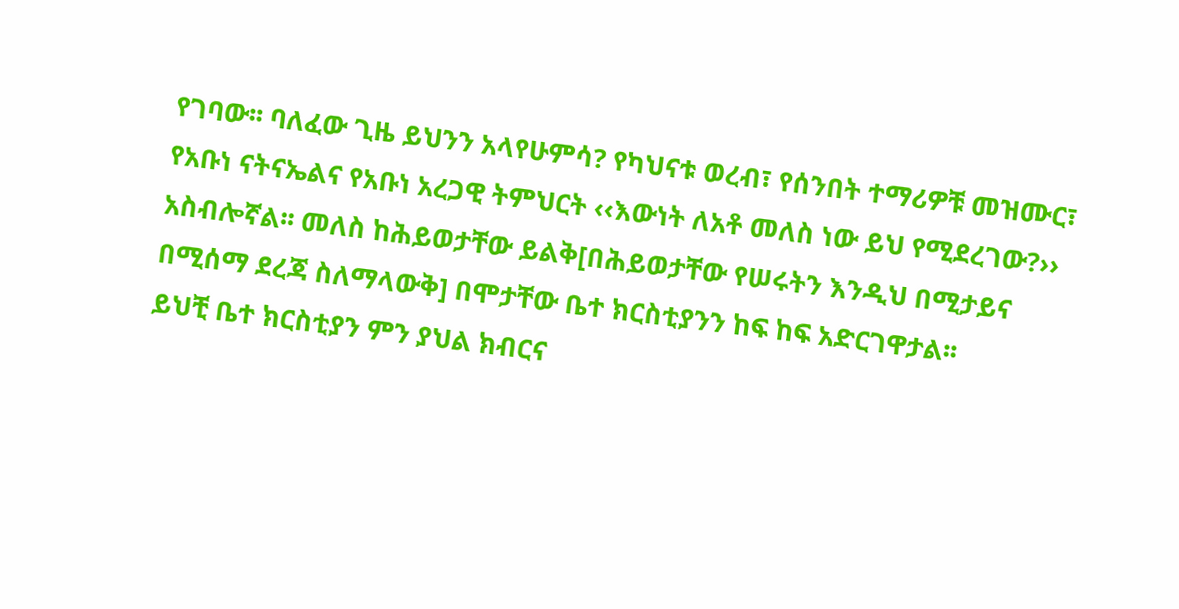የገባው፡፡ ባለፈው ጊዜ ይህንን አላየሁምሳ? የካህናቱ ወረብ፣ የሰንበት ተማሪዎቹ መዝሙር፣ የአቡነ ናትናኤልና የአቡነ አረጋዊ ትምህርት ‹‹እውነት ለአቶ መለስ ነው ይህ የሚደረገው?›› አስብሎኛል፡፡ መለስ ከሕይወታቸው ይልቅ[በሕይወታቸው የሠሩትን እንዲህ በሚታይና በሚሰማ ደረጃ ስለማላውቅ] በሞታቸው ቤተ ክርስቲያንን ከፍ ከፍ አድርገዋታል፡፡
ይህቺ ቤተ ክርስቲያን ምን ያህል ክብርና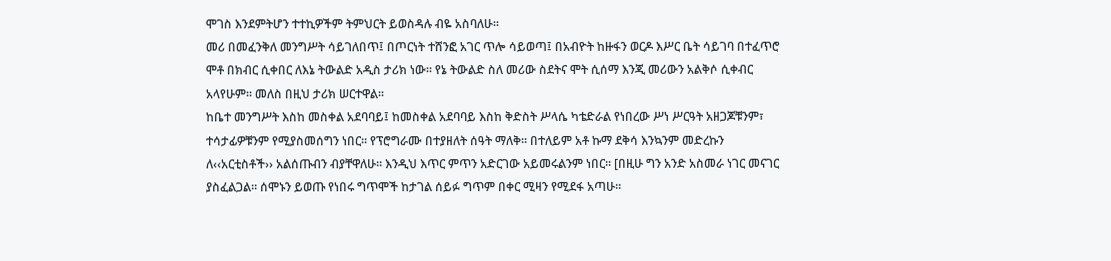ሞገስ እንደምትሆን ተተኪዎችም ትምህርት ይወስዳሉ ብዬ አስባለሁ፡፡
መሪ በመፈንቅለ መንግሥት ሳይገለበጥ፤ በጦርነት ተሸንፎ አገር ጥሎ ሳይወጣ፤ በአብዮት ከዙፋን ወርዶ እሥር ቤት ሳይገባ በተፈጥሮ ሞቶ በክብር ሲቀበር ለእኔ ትውልድ አዲስ ታሪክ ነው፡፡ የኔ ትውልድ ስለ መሪው ስደትና ሞት ሲሰማ እንጂ መሪውን አልቅሶ ሲቀብር አላየሁም፡፡ መለስ በዚህ ታሪክ ሠርተዋል፡፡
ከቤተ መንግሥት እስከ መስቀል አደባባይ፤ ከመስቀል አደባባይ እስከ ቅድስት ሥላሴ ካቴድራል የነበረው ሥነ ሥርዓት አዘጋጆቹንም፣ ተሳታፊዎቹንም የሚያስመሰግን ነበር፡፡ የፕሮግራሙ በተያዘለት ሰዓት ማለቅ፡፡ በተለይም አቶ ኩማ ደቅሳ እንኳንም መድረኩን ለ‹‹አርቲስቶች›› አልሰጡብን ብያቸዋለሁ፡፡ እንዲህ እጥር ምጥን አድርገው አይመሩልንም ነበር፡፡ [በዚሁ ግን አንድ አስመራ ነገር መናገር ያስፈልጋል፡፡ ሰሞኑን ይወጡ የነበሩ ግጥሞች ከታገል ሰይፉ ግጥም በቀር ሚዛን የሚደፋ አጣሁ፡፡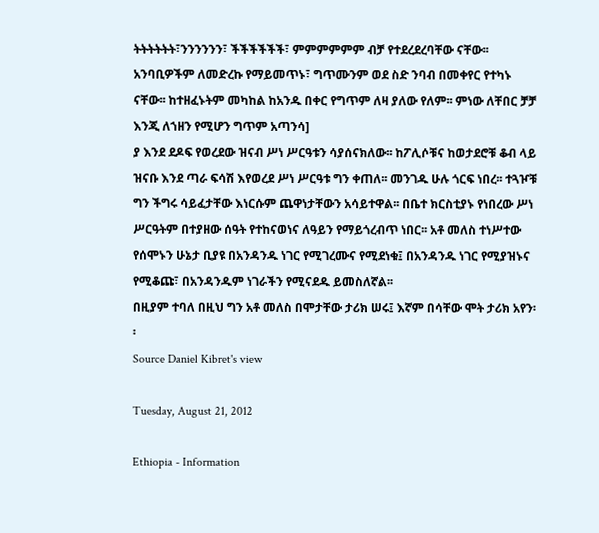ትትትትትት፣ንንንንንን፣ ችችችችችች፣ ምምምምምም ብቻ የተደረደረባቸው ናቸው፡፡ አንባቢዎችም ለመድረኩ የማይመጥኑ፣ ግጥሙንም ወደ ስድ ንባብ በመቀየር የተካኑ ናቸው፡፡ ከተዘፈኑትም መካከል ከአንዱ በቀር የግጥም ለዛ ያለው የለም፡፡ ምነው ለቸበር ቻቻ እንጂ ለኀዘን የሚሆን ግጥም አጣንሳ]
ያ እንደ ደዶፍ የወረደው ዝናብ ሥነ ሥርዓቱን ሳያሰናክለው፡፡ ከፖሊሶቹና ከወታደሮቹ ቆብ ላይ ዝናቡ እንደ ጣራ ፍሳሽ እየወረደ ሥነ ሥርዓቱ ግን ቀጠለ፡፡ መንገዱ ሁሉ ጎርፍ ነበረ፡፡ ተጓዦቹ ግን ችግሩ ሳይፈታቸው እነርሱም ጨዋነታቸውን አሳይተዋል፡፡ በቤተ ክርስቲያኑ የነበረው ሥነ ሥርዓትም በተያዘው ሰዓት የተከናወነና ለዓይን የማይጎረብጥ ነበር፡፡ አቶ መለስ ተነሥተው የሰሞኑን ሁኔታ ቢያዩ በአንዳንዱ ነገር የሚገረሙና የሚደነቁ፤ በአንዳንዱ ነገር የሚያዝኑና የሚቆጩ፣ በአንዳንዱም ነገራችን የሚናደዱ ይመስለኛል፡፡
በዚያም ተባለ በዚህ ግን አቶ መለስ በሞታቸው ታሪክ ሠሩ፤ እኛም በሳቸው ሞት ታሪክ አየን፡፡
Source Daniel Kibret's view

Tuesday, August 21, 2012

Ethiopia - Information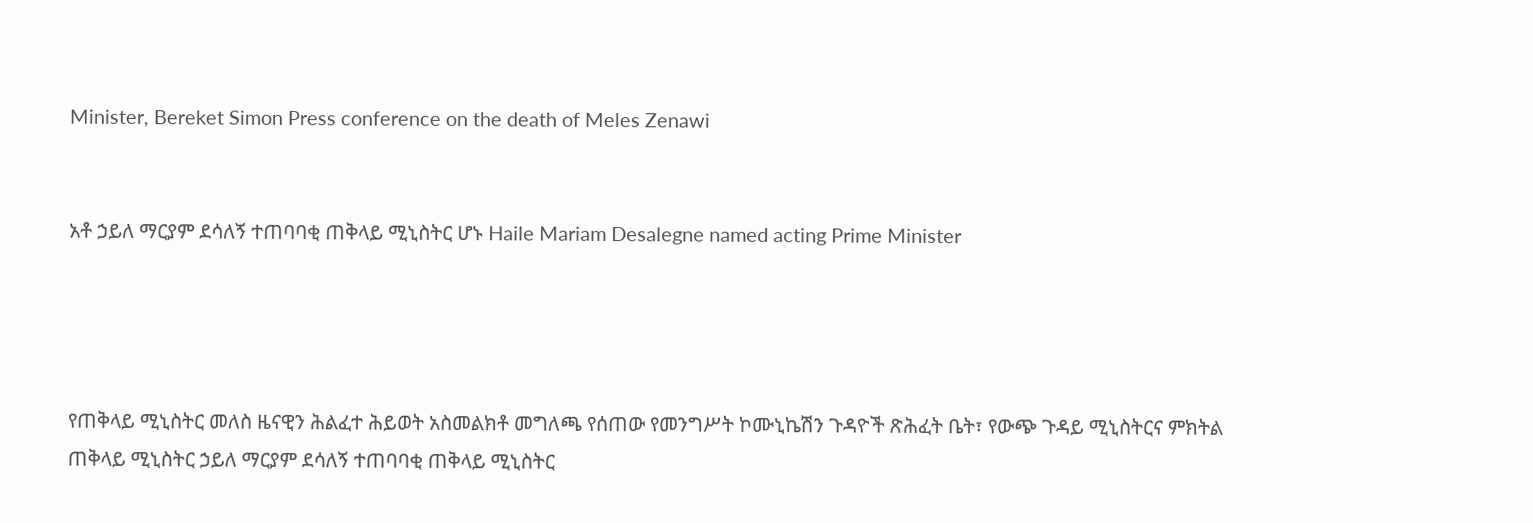Minister, Bereket Simon Press conference on the death of Meles Zenawi


አቶ ኃይለ ማርያም ደሳለኝ ተጠባባቂ ጠቅላይ ሚኒስትር ሆኑ Haile Mariam Desalegne named acting Prime Minister




የጠቅላይ ሚኒስትር መለስ ዜናዊን ሕልፈተ ሕይወት አስመልክቶ መግለጫ የሰጠው የመንግሥት ኮሙኒኬሽን ጉዳዮች ጽሕፈት ቤት፣ የውጭ ጉዳይ ሚኒስትርና ምክትል ጠቅላይ ሚኒስትር ኃይለ ማርያም ደሳለኝ ተጠባባቂ ጠቅላይ ሚኒስትር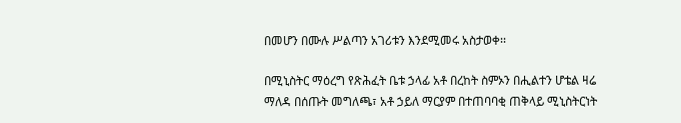በመሆን በሙሉ ሥልጣን አገሪቱን እንደሚመሩ አስታወቀ፡፡

በሚኒስትር ማዕረግ የጽሕፈት ቤቱ ኃላፊ አቶ በረከት ስምኦን በሒልተን ሆቴል ዛሬ ማለዳ በሰጡት መግለጫ፣ አቶ ኃይለ ማርያም በተጠባባቂ ጠቅላይ ሚኒስትርነት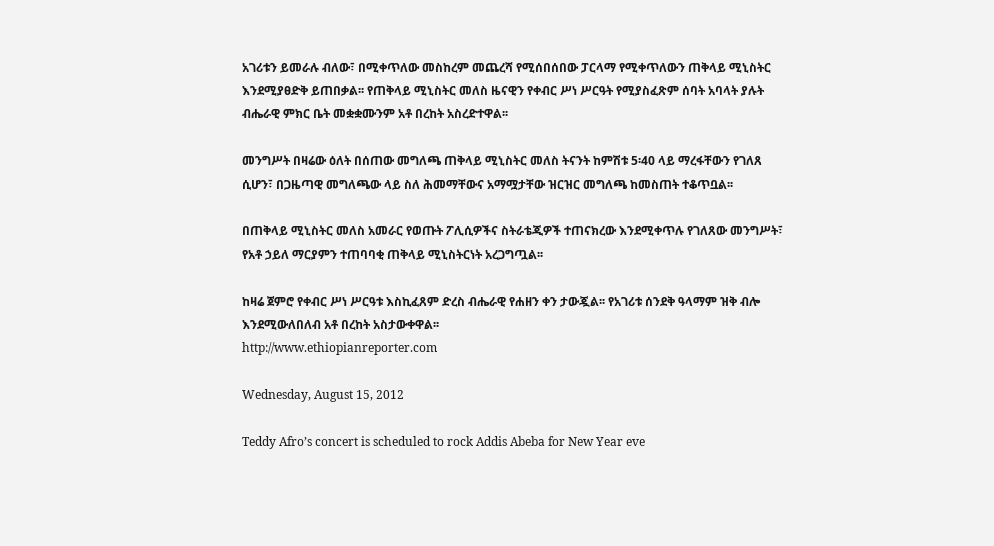አገሪቱን ይመራሉ ብለው፣ በሚቀጥለው መስከረም መጨረሻ የሚሰበሰበው ፓርላማ የሚቀጥለውን ጠቅላይ ሚኒስትር እንደሚያፀድቅ ይጠበቃል፡፡ የጠቅላይ ሚኒስትር መለስ ዜናዊን የቀብር ሥነ ሥርዓት የሚያስፈጽም ሰባት አባላት ያሉት ብሔራዊ ምክር ቤት መቋቋሙንም አቶ በረከት አስረድተዋል፡፡

መንግሥት በዛሬው ዕለት በሰጠው መግለጫ ጠቅላይ ሚኒስትር መለስ ትናንት ከምሽቱ 5፡40 ላይ ማረፋቸውን የገለጸ ሲሆን፣ በጋዜጣዊ መግለጫው ላይ ስለ ሕመማቸውና አማሟታቸው ዝርዝር መግለጫ ከመስጠት ተቆጥቧል፡፡

በጠቅላይ ሚኒስትር መለስ አመራር የወጡት ፖሊሲዎችና ስትራቴጂዎች ተጠናክረው እንደሚቀጥሉ የገለጸው መንግሥት፣ የአቶ ኃይለ ማርያምን ተጠባባቂ ጠቅላይ ሚኒስትርነት አረጋግጧል፡፡

ከዛሬ ጀምሮ የቀብር ሥነ ሥርዓቱ እስኪፈጸም ድረስ ብሔራዊ የሐዘን ቀን ታውጇል፡፡ የአገሪቱ ሰንደቅ ዓላማም ዝቅ ብሎ እንደሚውለበለብ አቶ በረከት አስታውቀዋል፡፡
http://www.ethiopianreporter.com

Wednesday, August 15, 2012

Teddy Afro’s concert is scheduled to rock Addis Abeba for New Year eve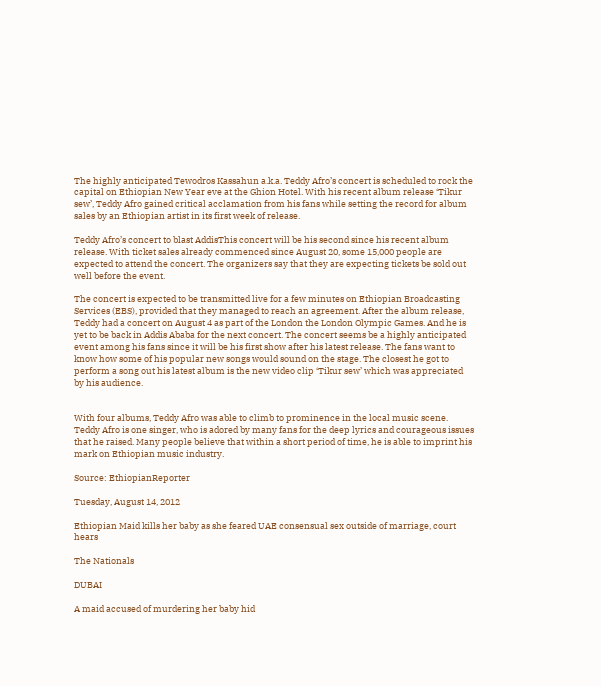The highly anticipated Tewodros Kassahun a.k.a. Teddy Afro’s concert is scheduled to rock the capital on Ethiopian New Year eve at the Ghion Hotel. With his recent album release ‘Tikur sew’, Teddy Afro gained critical acclamation from his fans while setting the record for album sales by an Ethiopian artist in its first week of release.

Teddy Afro’s concert to blast AddisThis concert will be his second since his recent album release. With ticket sales already commenced since August 20, some 15,000 people are expected to attend the concert. The organizers say that they are expecting tickets be sold out well before the event.

The concert is expected to be transmitted live for a few minutes on Ethiopian Broadcasting Services (EBS), provided that they managed to reach an agreement. After the album release, Teddy had a concert on August 4 as part of the London the London Olympic Games. And he is yet to be back in Addis Ababa for the next concert. The concert seems be a highly anticipated event among his fans since it will be his first show after his latest release. The fans want to know how some of his popular new songs would sound on the stage. The closest he got to perform a song out his latest album is the new video clip ‘Tikur sew’ which was appreciated by his audience.


With four albums, Teddy Afro was able to climb to prominence in the local music scene. Teddy Afro is one singer, who is adored by many fans for the deep lyrics and courageous issues that he raised. Many people believe that within a short period of time, he is able to imprint his mark on Ethiopian music industry.

Source: EthiopianReporter

Tuesday, August 14, 2012

Ethiopian Maid kills her baby as she feared UAE consensual sex outside of marriage, court hears

The Nationals

DUBAI

A maid accused of murdering her baby hid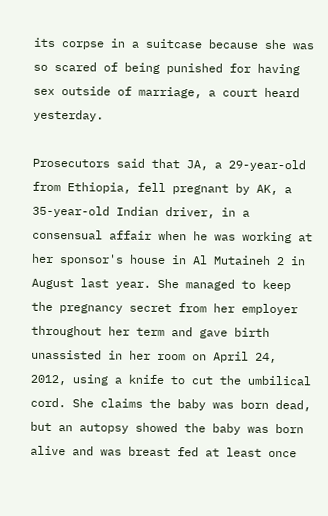its corpse in a suitcase because she was so scared of being punished for having sex outside of marriage, a court heard yesterday.

Prosecutors said that JA, a 29-year-old from Ethiopia, fell pregnant by AK, a 35-year-old Indian driver, in a consensual affair when he was working at her sponsor's house in Al Mutaineh 2 in August last year. She managed to keep the pregnancy secret from her employer throughout her term and gave birth unassisted in her room on April 24, 2012, using a knife to cut the umbilical cord. She claims the baby was born dead, but an autopsy showed the baby was born alive and was breast fed at least once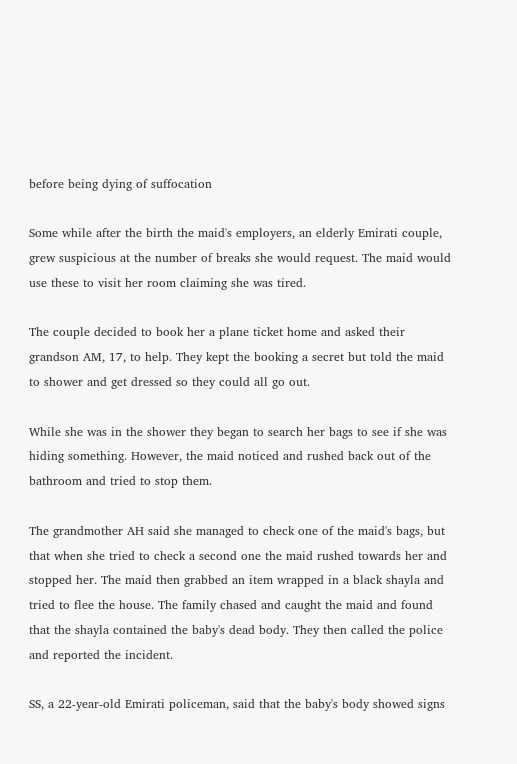before being dying of suffocation

Some while after the birth the maid's employers, an elderly Emirati couple, grew suspicious at the number of breaks she would request. The maid would use these to visit her room claiming she was tired.

The couple decided to book her a plane ticket home and asked their grandson AM, 17, to help. They kept the booking a secret but told the maid to shower and get dressed so they could all go out.

While she was in the shower they began to search her bags to see if she was hiding something. However, the maid noticed and rushed back out of the bathroom and tried to stop them.

The grandmother AH said she managed to check one of the maid's bags, but that when she tried to check a second one the maid rushed towards her and stopped her. The maid then grabbed an item wrapped in a black shayla and tried to flee the house. The family chased and caught the maid and found that the shayla contained the baby's dead body. They then called the police and reported the incident.

SS, a 22-year-old Emirati policeman, said that the baby's body showed signs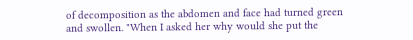of decomposition as the abdomen and face had turned green and swollen. "When I asked her why would she put the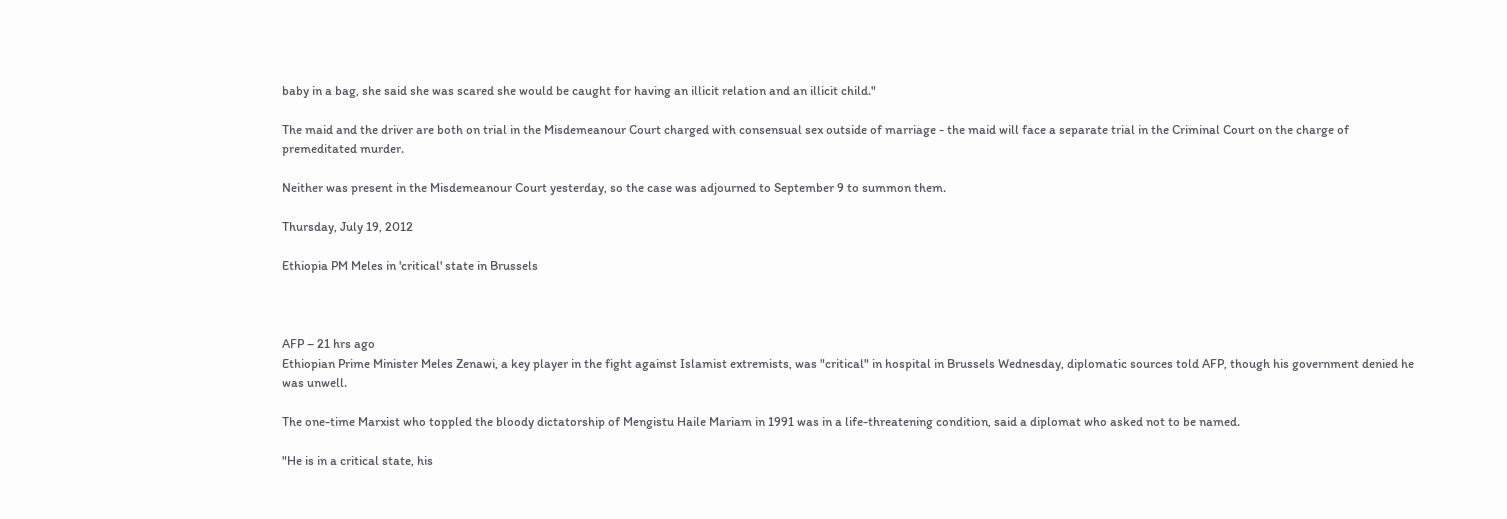baby in a bag, she said she was scared she would be caught for having an illicit relation and an illicit child."

The maid and the driver are both on trial in the Misdemeanour Court charged with consensual sex outside of marriage - the maid will face a separate trial in the Criminal Court on the charge of premeditated murder.

Neither was present in the Misdemeanour Court yesterday, so the case was adjourned to September 9 to summon them.

Thursday, July 19, 2012

Ethiopia PM Meles in 'critical' state in Brussels



AFP – 21 hrs ago
Ethiopian Prime Minister Meles Zenawi, a key player in the fight against Islamist extremists, was "critical" in hospital in Brussels Wednesday, diplomatic sources told AFP, though his government denied he was unwell.

The one-time Marxist who toppled the bloody dictatorship of Mengistu Haile Mariam in 1991 was in a life-threatening condition, said a diplomat who asked not to be named.

"He is in a critical state, his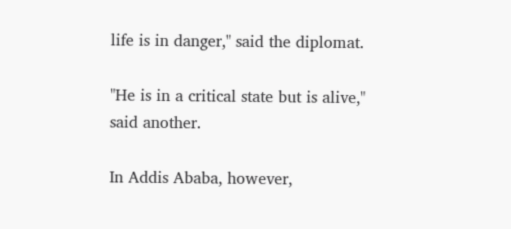life is in danger," said the diplomat.

"He is in a critical state but is alive," said another.

In Addis Ababa, however,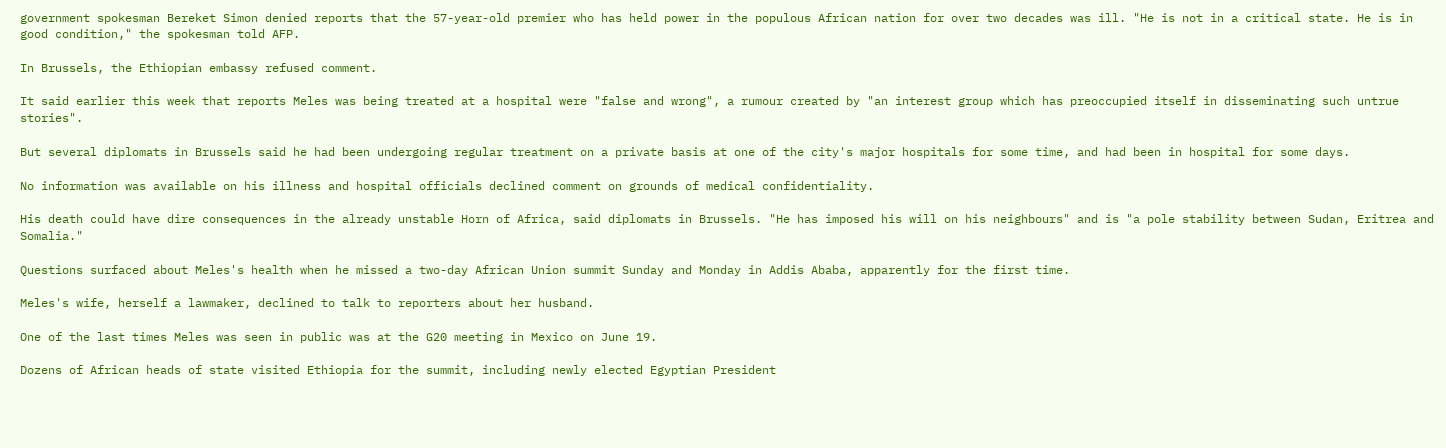government spokesman Bereket Simon denied reports that the 57-year-old premier who has held power in the populous African nation for over two decades was ill. "He is not in a critical state. He is in good condition," the spokesman told AFP.

In Brussels, the Ethiopian embassy refused comment.

It said earlier this week that reports Meles was being treated at a hospital were "false and wrong", a rumour created by "an interest group which has preoccupied itself in disseminating such untrue stories".

But several diplomats in Brussels said he had been undergoing regular treatment on a private basis at one of the city's major hospitals for some time, and had been in hospital for some days.

No information was available on his illness and hospital officials declined comment on grounds of medical confidentiality.

His death could have dire consequences in the already unstable Horn of Africa, said diplomats in Brussels. "He has imposed his will on his neighbours" and is "a pole stability between Sudan, Eritrea and Somalia."

Questions surfaced about Meles's health when he missed a two-day African Union summit Sunday and Monday in Addis Ababa, apparently for the first time.

Meles's wife, herself a lawmaker, declined to talk to reporters about her husband.

One of the last times Meles was seen in public was at the G20 meeting in Mexico on June 19.

Dozens of African heads of state visited Ethiopia for the summit, including newly elected Egyptian President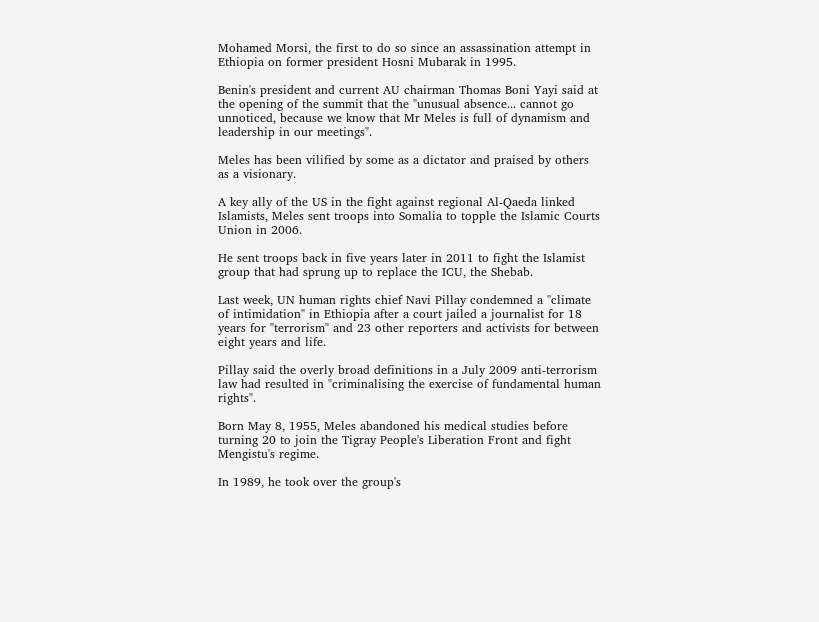Mohamed Morsi, the first to do so since an assassination attempt in Ethiopia on former president Hosni Mubarak in 1995.

Benin's president and current AU chairman Thomas Boni Yayi said at the opening of the summit that the "unusual absence... cannot go unnoticed, because we know that Mr Meles is full of dynamism and leadership in our meetings".

Meles has been vilified by some as a dictator and praised by others as a visionary.

A key ally of the US in the fight against regional Al-Qaeda linked Islamists, Meles sent troops into Somalia to topple the Islamic Courts Union in 2006.

He sent troops back in five years later in 2011 to fight the Islamist group that had sprung up to replace the ICU, the Shebab.

Last week, UN human rights chief Navi Pillay condemned a "climate of intimidation" in Ethiopia after a court jailed a journalist for 18 years for "terrorism" and 23 other reporters and activists for between eight years and life.

Pillay said the overly broad definitions in a July 2009 anti-terrorism law had resulted in "criminalising the exercise of fundamental human rights".

Born May 8, 1955, Meles abandoned his medical studies before turning 20 to join the Tigray People's Liberation Front and fight Mengistu's regime.

In 1989, he took over the group's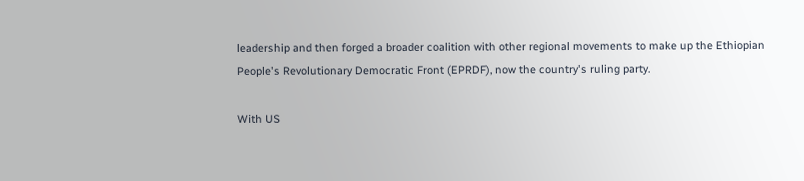leadership and then forged a broader coalition with other regional movements to make up the Ethiopian People's Revolutionary Democratic Front (EPRDF), now the country's ruling party.

With US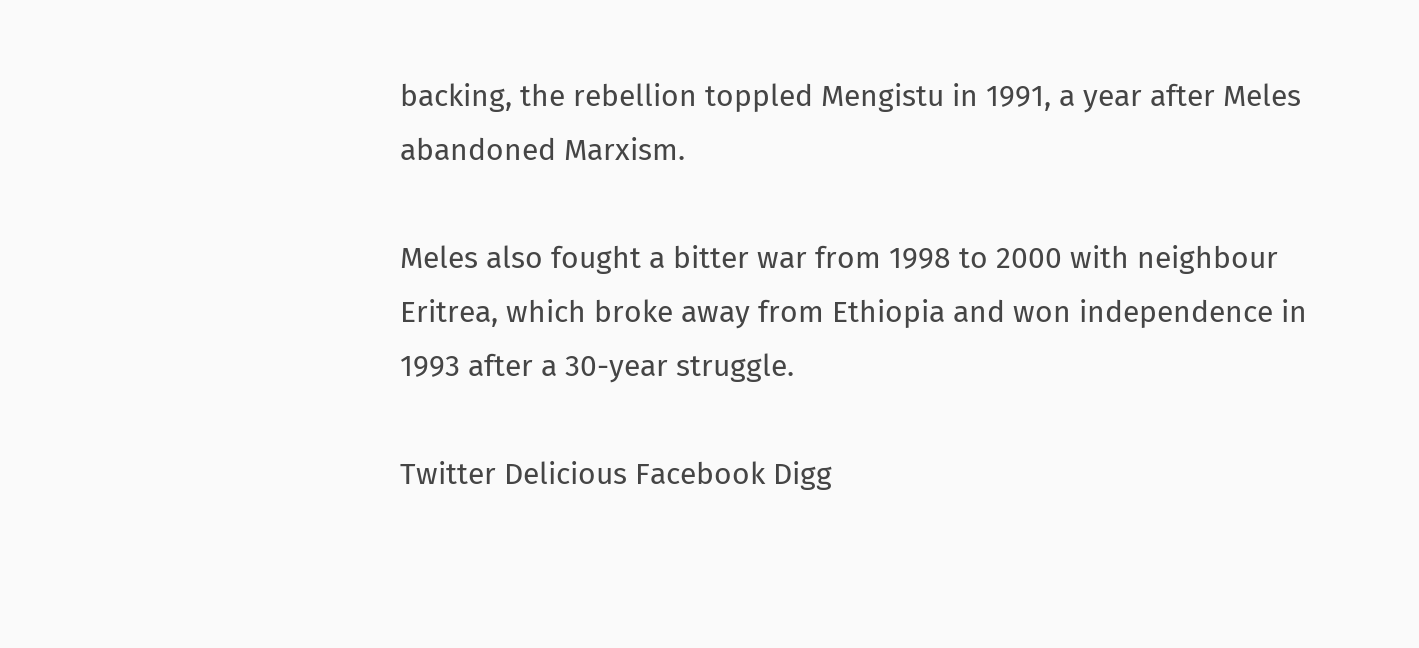backing, the rebellion toppled Mengistu in 1991, a year after Meles abandoned Marxism.

Meles also fought a bitter war from 1998 to 2000 with neighbour Eritrea, which broke away from Ethiopia and won independence in 1993 after a 30-year struggle.

Twitter Delicious Facebook Digg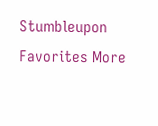Stumbleupon Favorites More